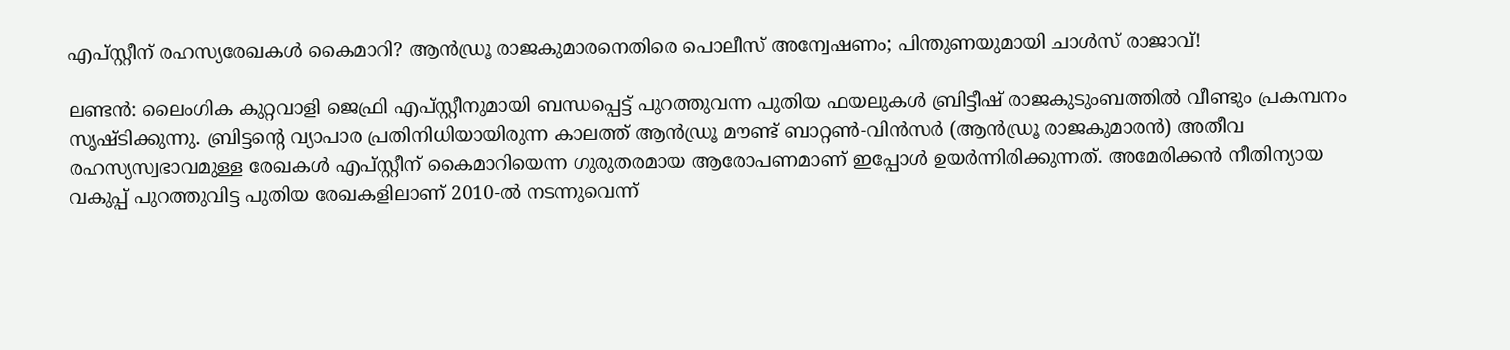എപ്‌സ്റ്റീന് രഹസ്യരേഖകൾ കൈമാറി? ആൻഡ്രൂ രാജകുമാരനെതിരെ പൊലീസ് അന്വേഷണം; പിന്തുണയുമായി ചാൾസ് രാജാവ്!

ലണ്ടൻ: ലൈംഗിക കുറ്റവാളി ജെഫ്രി എപ്‌സ്റ്റീനുമായി ബന്ധപ്പെട്ട് പുറത്തുവന്ന പുതിയ ഫയലുകൾ ബ്രിട്ടീഷ് രാജകുടുംബത്തിൽ വീണ്ടും പ്രകമ്പനം സൃഷ്ടിക്കുന്നു. ബ്രിട്ടന്‍റെ വ്യാപാര പ്രതിനിധിയായിരുന്ന കാലത്ത് ആൻഡ്രൂ മൗണ്ട് ബാറ്റൺ-വിൻസർ (ആൻഡ്രൂ രാജകുമാരൻ) അതീവ രഹസ്യസ്വഭാവമുള്ള രേഖകൾ എപ്‌സ്റ്റീന് കൈമാറിയെന്ന ഗുരുതരമായ ആരോപണമാണ് ഇപ്പോൾ ഉയർന്നിരിക്കുന്നത്. അമേരിക്കൻ നീതിന്യായ വകുപ്പ് പുറത്തുവിട്ട പുതിയ രേഖകളിലാണ് 2010-ൽ നടന്നുവെന്ന്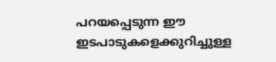പറയപ്പെടുന്ന ഈ ഇടപാടുകളെക്കുറിച്ചുള്ള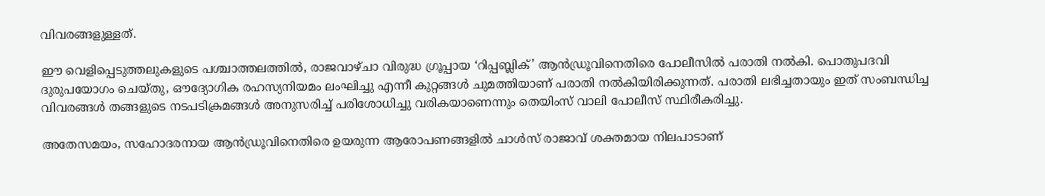വിവരങ്ങളുള്ളത്.

ഈ വെളിപ്പെടുത്തലുകളുടെ പശ്ചാത്തലത്തിൽ, രാജവാഴ്ചാ വിരുദ്ധ ഗ്രൂപ്പായ ‘റിപ്പബ്ലിക്’ ആൻഡ്രൂവിനെതിരെ പോലീസിൽ പരാതി നൽകി. പൊതുപദവി ദുരുപയോഗം ചെയ്തു, ഔദ്യോഗിക രഹസ്യനിയമം ലംഘിച്ചു എന്നീ കുറ്റങ്ങൾ ചുമത്തിയാണ് പരാതി നൽകിയിരിക്കുന്നത്. പരാതി ലഭിച്ചതായും ഇത് സംബന്ധിച്ച വിവരങ്ങൾ തങ്ങളുടെ നടപടിക്രമങ്ങൾ അനുസരിച്ച് പരിശോധിച്ചു വരികയാണെന്നും തെയിംസ് വാലി പോലീസ് സ്ഥിരീകരിച്ചു.

അതേസമയം, സഹോദരനായ ആൻഡ്രൂവിനെതിരെ ഉയരുന്ന ആരോപണങ്ങളിൽ ചാൾസ് രാജാവ് ശക്തമായ നിലപാടാണ്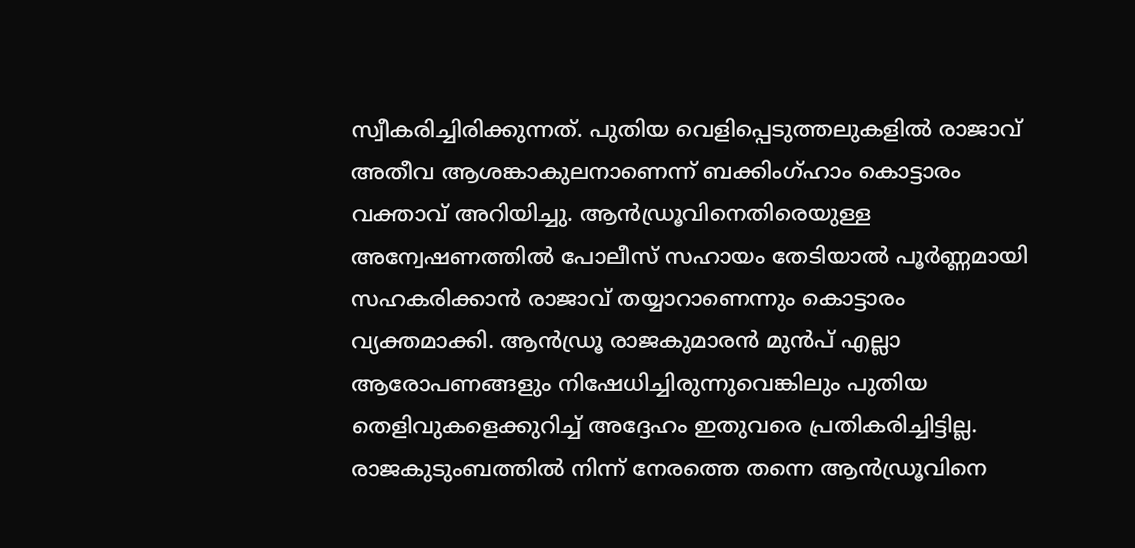സ്വീകരിച്ചിരിക്കുന്നത്. പുതിയ വെളിപ്പെടുത്തലുകളിൽ രാജാവ് അതീവ ആശങ്കാകുലനാണെന്ന് ബക്കിംഗ്ഹാം കൊട്ടാരം വക്താവ് അറിയിച്ചു. ആൻഡ്രൂവിനെതിരെയുള്ള അന്വേഷണത്തിൽ പോലീസ് സഹായം തേടിയാൽ പൂർണ്ണമായി സഹകരിക്കാൻ രാജാവ് തയ്യാറാണെന്നും കൊട്ടാരം വ്യക്തമാക്കി. ആൻഡ്രൂ രാജകുമാരൻ മുൻപ് എല്ലാ ആരോപണങ്ങളും നിഷേധിച്ചിരുന്നുവെങ്കിലും പുതിയ തെളിവുകളെക്കുറിച്ച് അദ്ദേഹം ഇതുവരെ പ്രതികരിച്ചിട്ടില്ല. രാജകുടുംബത്തിൽ നിന്ന് നേരത്തെ തന്നെ ആൻഡ്രൂവിനെ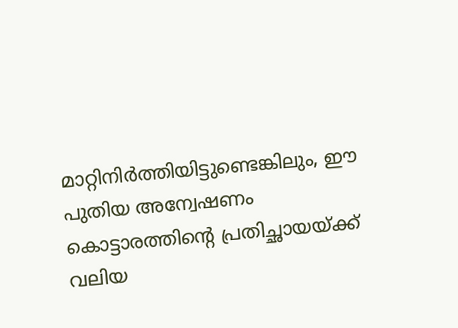മാറ്റിനിർത്തിയിട്ടുണ്ടെങ്കിലും, ഈ പുതിയ അന്വേഷണം കൊട്ടാരത്തിന്റെ പ്രതിച്ഛായയ്ക്ക് വലിയ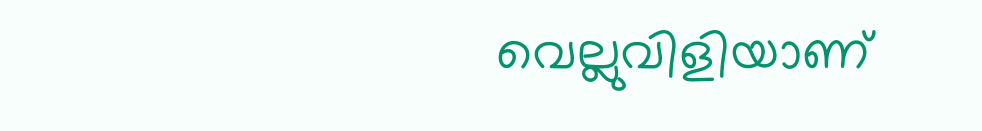വെല്ലുവിളിയാണ്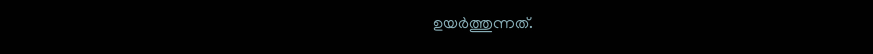ഉയർത്തുന്നത്.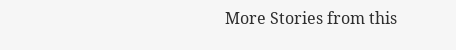More Stories from this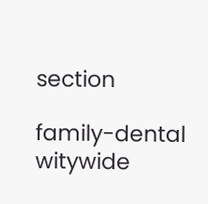section

family-dental
witywide